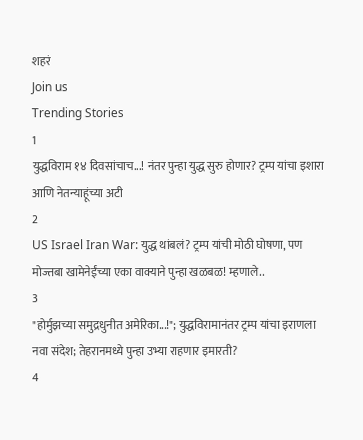शहरं
Join us
Trending Stories
1
युद्धविराम १४ दिवसांचाच...! नंतर पुन्हा युद्ध सुरु होणार? ट्रम्प यांचा इशारा आणि नेतन्याहूंच्या अटी
2
US Israel Iran War: युद्ध थांबलं? ट्रम्प यांची मोठी घोषणा, पण मोज्तबा खामेनेईंच्या एका वाक्याने पुन्हा खळबळ! म्हणाले..
3
"होर्मुझच्या समुद्रधुनीत अमेरिका...!"; युद्धविरामानंतर ट्रम्प यांचा इराणला नवा संदेश; तेहरानमध्ये पुन्हा उभ्या राहणार इमारती?
4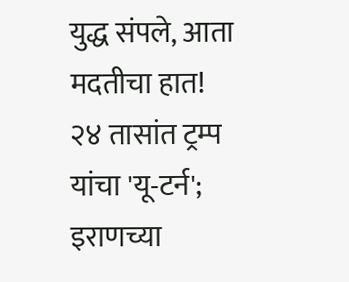युद्ध संपले, आता मदतीचा हात! २४ तासांत ट्रम्प यांचा 'यू-टर्न'; इराणच्या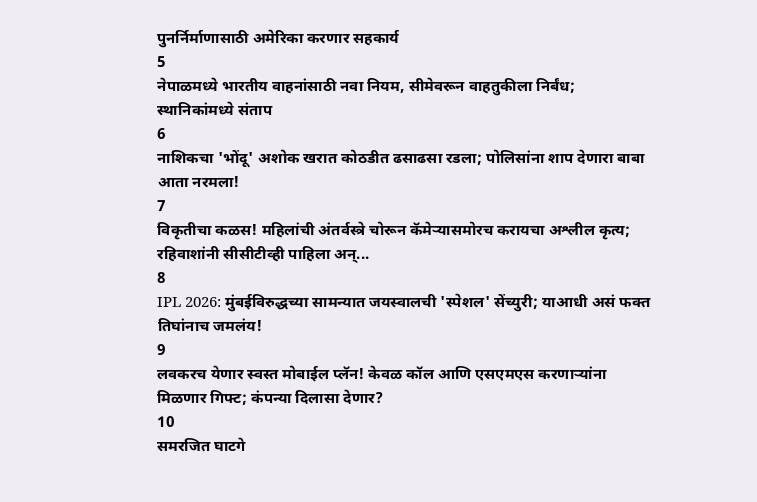पुनर्निर्माणासाठी अमेरिका करणार सहकार्य
5
नेपाळमध्ये भारतीय वाहनांसाठी नवा नियम, सीमेवरून वाहतुकीला निर्बंध; स्थानिकांमध्ये संताप
6
नाशिकचा 'भोंदू' अशोक खरात कोठडीत ढसाढसा रडला; पोलिसांना शाप देणारा बाबा आता नरमला!
7
विकृतीचा कळस! महिलांची अंतर्वस्त्रे चोरून कॅमेऱ्यासमोरच करायचा अश्लील कृत्य; रहिवाशांनी सीसीटीव्ही पाहिला अन्...
8
IPL 2026: मुंबईविरुद्धच्या सामन्यात जयस्वालची 'स्पेशल' सेंच्युरी; याआधी असं फक्त तिघांनाच जमलंय!
9
लवकरच येणार स्वस्त मोबाईल प्लॅन! केवळ कॉल आणि एसएमएस करणाऱ्यांना मिळणार गिफ्ट; कंपन्या दिलासा देणार?
10
समरजित घाटगे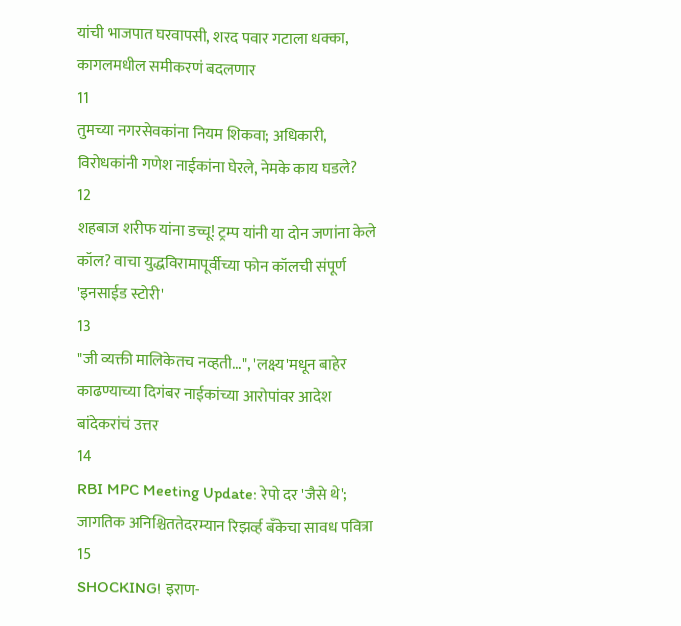यांची भाजपात घरवापसी, शरद पवार गटाला धक्का, कागलमधील समीकरणं बदलणार
11
तुमच्या नगरसेवकांना नियम शिकवा; अधिकारी, विरोधकांनी गणेश नाईकांना घेरले, नेमके काय घडले?
12
शहबाज शरीफ यांना डच्चू! ट्रम्प यांनी या दोन जणांना केले कॉल? वाचा युद्धविरामापूर्वीच्या फोन कॉलची संपूर्ण 'इनसाईड स्टोरी'
13
"जी व्यक्ती मालिकेतच नव्हती...", 'लक्ष्य'मधून बाहेर काढण्याच्या दिगंबर नाईकांच्या आरोपांवर आदेश बांदेकरांचं उत्तर
14
RBI MPC Meeting Update: रेपो दर 'जैसे थे'; जागतिक अनिश्चिततेदरम्यान रिझर्व्ह बँकेचा सावध पवित्रा
15
SHOCKING! इराण-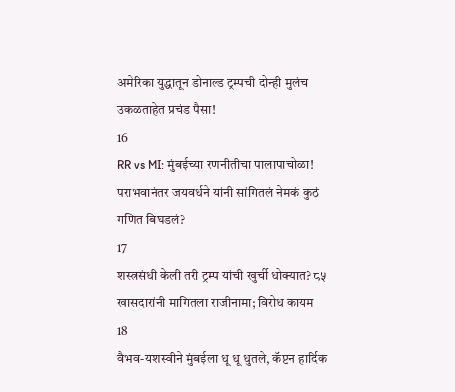अमेरिका युद्धातून डोनाल्ड ट्रम्पची दोन्ही मुलंच उकळताहेत प्रचंड पैसा!
16
RR vs MI: मुंबईच्या रणनीतीचा पालापाचोळा! पराभवानंतर जयवर्धने यांनी सांगितलं नेमकं कुठं गणित बिघडलं?
17
शस्त्रसंधी केली तरी ट्रम्प यांची खुर्ची धोक्यात? ८५ खासदारांनी मागितला राजीनामा; विरोध कायम
18
वैभव-यशस्वीने मुंबईला धू धू धुतले, कॅप्टन हार्दिक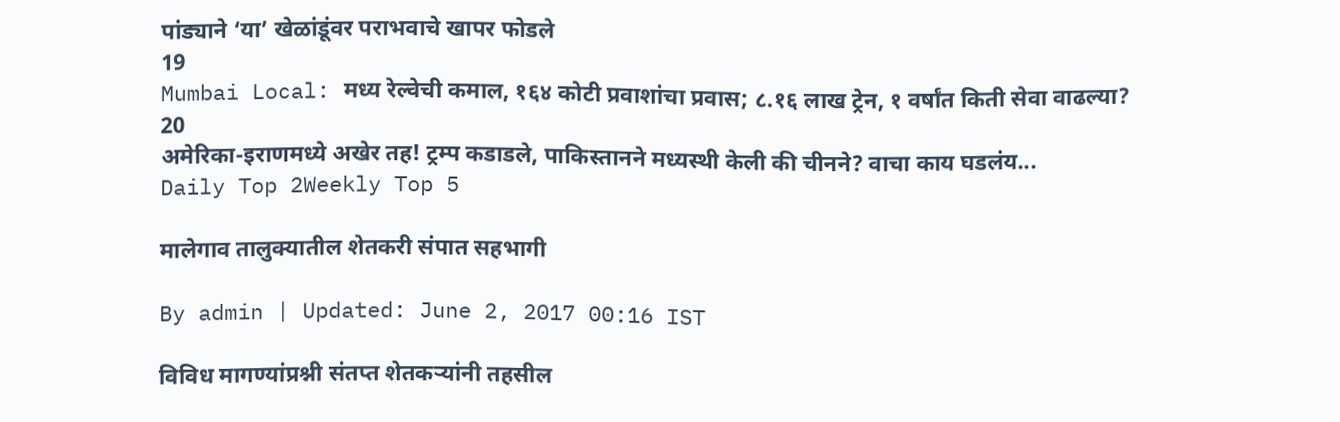पांड्याने ‘या’ खेळांडूंवर पराभवाचे खापर फोडले
19
Mumbai Local: मध्य रेल्वेची कमाल, १६४ कोटी प्रवाशांचा प्रवास; ८.१६ लाख ट्रेन, १ वर्षांत किती सेवा वाढल्या?
20
अमेरिका-इराणमध्ये अखेर तह! ट्रम्प कडाडले, पाकिस्तानने मध्यस्थी केली की चीनने? वाचा काय घडलंय...
Daily Top 2Weekly Top 5

मालेगाव तालुक्यातील शेतकरी संपात सहभागी

By admin | Updated: June 2, 2017 00:16 IST

विविध मागण्यांप्रश्नी संतप्त शेतकऱ्यांनी तहसील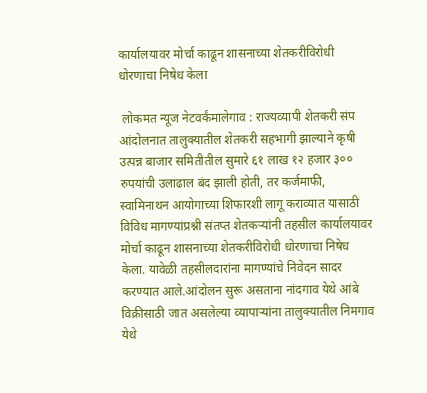कार्यालयावर मोर्चा काढून शासनाच्या शेतकरीविरोधी धोरणाचा निषेध केला

 लोकमत न्यूज नेटवर्कंमालेगाव : राज्यव्यापी शेतकरी संप आंदोलनात तालुक्यातील शेतकरी सहभागी झाल्याने कृषी उत्पन्न बाजार समितीतील सुमारे ६१ लाख १२ हजार ३०० रुपयांची उलाढाल बंद झाली होती, तर कर्जमाफी, स्वामिनाथन आयोगाच्या शिफारशी लागू कराव्यात यासाठी विविध मागण्यांप्रश्नी संतप्त शेतकऱ्यांनी तहसील कार्यालयावर मोर्चा काढून शासनाच्या शेतकरीविरोधी धोरणाचा निषेध केला. यावेळी तहसीलदारांना मागण्यांचे निवेदन सादर करण्यात आले.आंदोलन सुरू असताना नांदगाव येथे आंबे विक्रीसाठी जात असलेल्या व्यापाऱ्यांना तालुक्यातील निमगाव येथे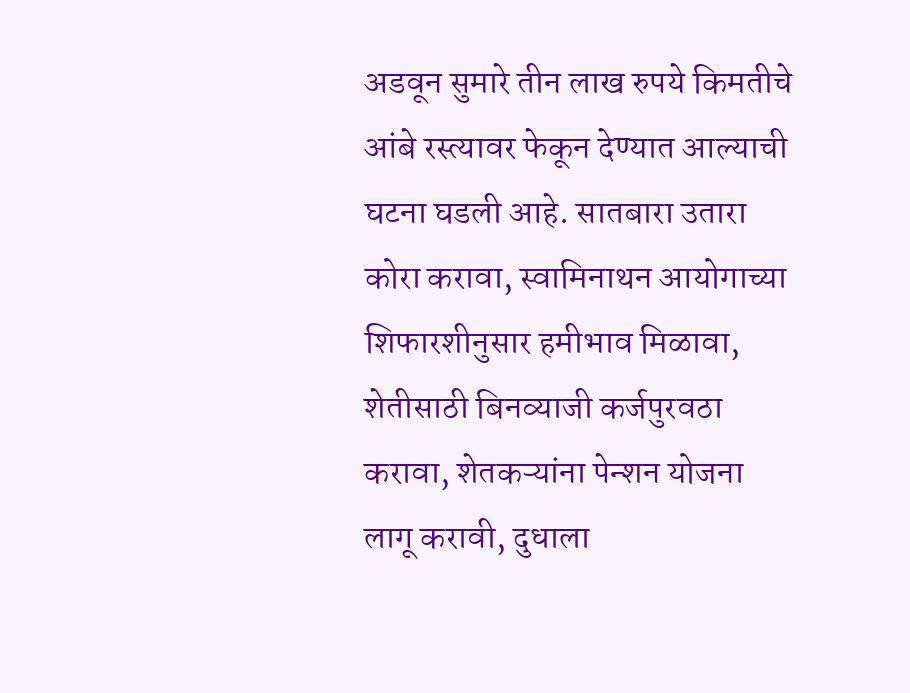अडवून सुमारे तीन लाख रुपये किमतीचे आंबे रस्त्यावर फेकून देण्यात आल्याची घटना घडली आहे. सातबारा उतारा कोरा करावा, स्वामिनाथन आयोगाच्या शिफारशीनुसार हमीभाव मिळावा, शेतीसाठी बिनव्याजी कर्जपुरवठा करावा, शेतकऱ्यांना पेन्शन योजना लागू करावी, दुधाला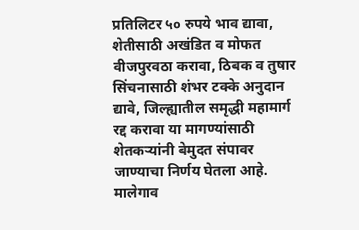प्रतिलिटर ५० रुपये भाव द्यावा, शेतीसाठी अखंडित व मोफत वीजपुरवठा करावा, ठिबक व तुषार सिंचनासाठी शंभर टक्के अनुदान द्यावे, जिल्ह्यातील समृद्धी महामार्ग रद्द करावा या मागण्यांसाठी शेतकऱ्यांनी बेमुदत संपावर जाण्याचा निर्णय घेतला आहे. मालेगाव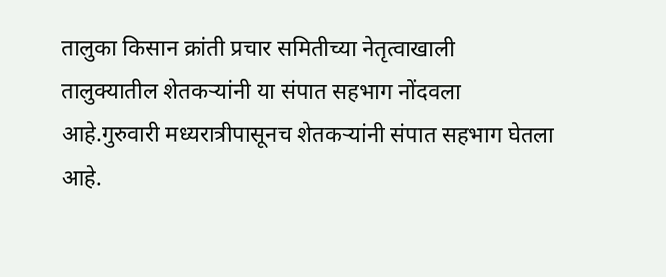तालुका किसान क्रांती प्रचार समितीच्या नेतृत्वाखाली तालुक्यातील शेतकऱ्यांनी या संपात सहभाग नोंदवला आहे.गुरुवारी मध्यरात्रीपासूनच शेतकऱ्यांनी संपात सहभाग घेतला आहे.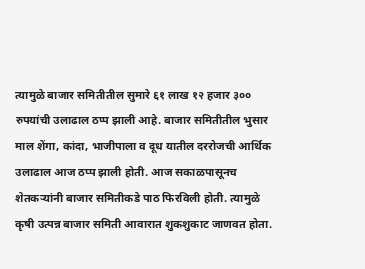त्यामुळे बाजार समितीतील सुमारे ६१ लाख १२ हजार ३०० रुपयांची उलाढाल ठप्प झाली आहे. बाजार समितीतील भुसार माल शेंगा, कांदा, भाजीपाला व दूध यातील दररोजची आर्थिक उलाढाल आज ठप्प झाली होती. आज सकाळपासूनच शेतकऱ्यांनी बाजार समितीकडे पाठ फिरविली होती. त्यामुळे कृषी उत्पन्न बाजार समिती आवारात शुकशुकाट जाणवत होता.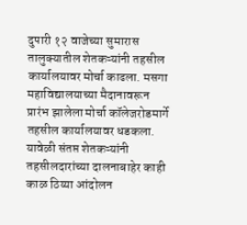दुपारी १२ वाजेच्या सुमारास तालुक्यातील शेतकऱ्यांनी तहसील कार्यालयावर मोर्चा काढला. मसगा महाविद्यालयाच्या मैदानावरून प्रारंभ झालेला मोर्चा कॉलेजरोडमार्गे तहसील कार्यालयावर धडकला. यावेळी संतप्त शेतकऱ्यांनी तहसीलदारांच्या दालनाबाहेर काही काळ ठिय्या आंदोलन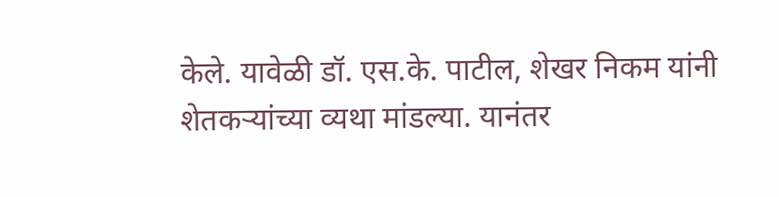केले. यावेळी डॉ. एस.के. पाटील, शेखर निकम यांनी शेतकऱ्यांच्या व्यथा मांडल्या. यानंतर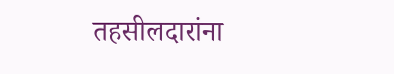तहसीलदारांना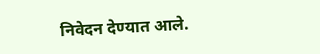निवेदन देण्यात आले.